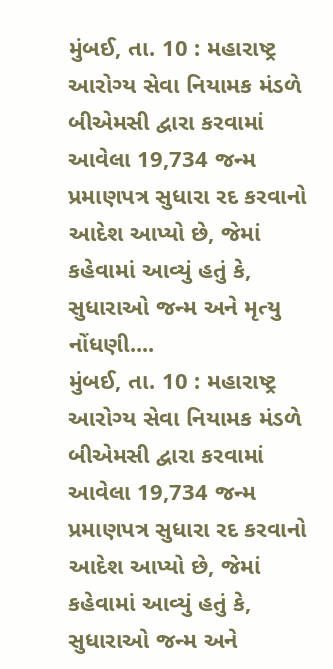મુંબઈ, તા. 10 : મહારાષ્ટ્ર આરોગ્ય સેવા નિયામક મંડળે બીએમસી દ્વારા કરવામાં આવેલા 19,734 જન્મ પ્રમાણપત્ર સુધારા રદ કરવાનો આદેશ આપ્યો છે, જેમાં કહેવામાં આવ્યું હતું કે, સુધારાઓ જન્મ અને મૃત્યુ નોંધણી....
મુંબઈ, તા. 10 : મહારાષ્ટ્ર આરોગ્ય સેવા નિયામક મંડળે બીએમસી દ્વારા કરવામાં આવેલા 19,734 જન્મ પ્રમાણપત્ર સુધારા રદ કરવાનો આદેશ આપ્યો છે, જેમાં કહેવામાં આવ્યું હતું કે, સુધારાઓ જન્મ અને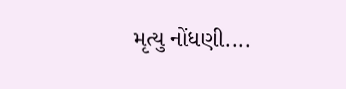મૃત્યુ નોંધણી....